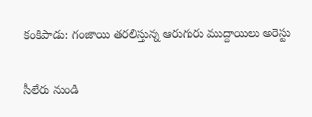కంకిపాడు: గంజాయి తరలిస్తున్న ఆరుగురు ముద్దాయిలు అరెస్టు

సీలేరు నుండి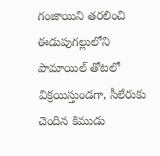గంజాయిని తరలించి ఈడుపుగల్లులోని పామాయిల్ తోటలో విక్రయిస్తుండగా, సీలేరుకు చెందిన కిముడు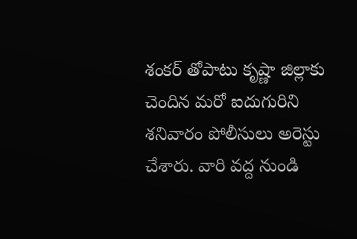శంకర్ తోపాటు కృష్ణా జిల్లాకు చెందిన మరో ఐదుగురిని శనివారం పోలీసులు అరెస్టు చేశారు. వారి వద్ద నుండి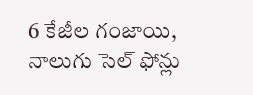6 కేజీల గంజాయి, నాలుగు సెల్ ఫోన్లు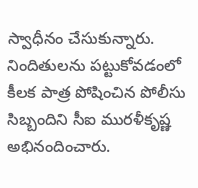స్వాధీనం చేసుకున్నారు. నిందితులను పట్టుకోవడంలో కీలక పాత్ర పోషించిన పోలీసు సిబ్బందిని సీఐ మురళీకృష్ణ అభినందించారు.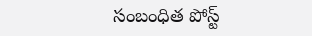సంబంధిత పోస్ట్